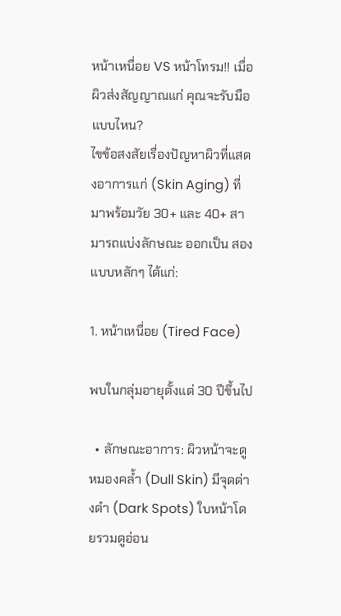หน้าเหนื่อย VS หน้าโทรม!! เมื่อผิวส่งสัญญาณแก่ คุณจะรับมือแบบไหน?
ไขข้อสงสัยเรื่องปัญหาผิวที่แสดงอาการแก่ (Skin Aging) ที่มาพร้อมวัย 30+ และ 40+ สามารถแบ่งลักษณะ ออกเป็น สองแบบหลักๆ ได้แก่:

1. หน้าเหนื่อย (Tired Face)

พบในกลุ่มอายุตั้งแต่ 30 ปีขึ้นไป

  • ลักษณะอาการ: ผิวหน้าจะดูหมองคล้ำ (Dull Skin) มีจุดด่างดำ (Dark Spots) ใบหน้าโดยรวมดูอ่อน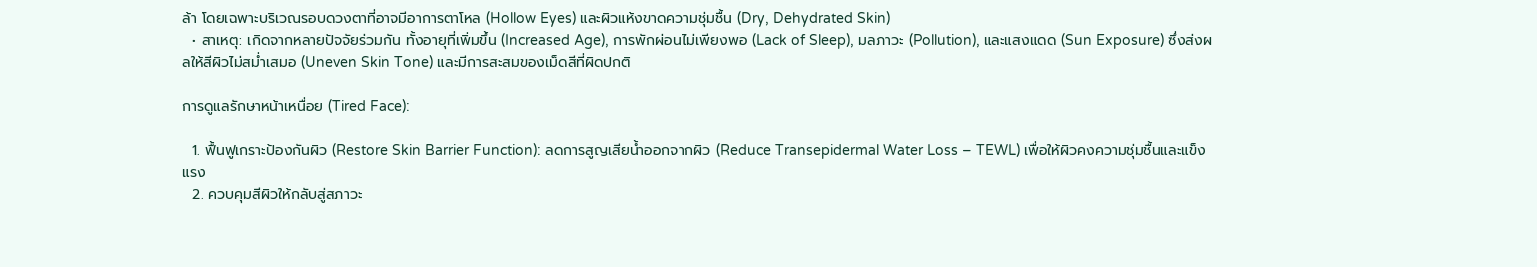ล้า โดยเฉพาะบริเวณรอบดวงตาที่อาจมีอาการตาโหล (Hollow Eyes) และผิวแห้งขาดความชุ่มชื้น (Dry, Dehydrated Skin)
  • สาเหตุ: เกิดจากหลายปัจจัยร่วมกัน ทั้งอายุที่เพิ่มขึ้น (Increased Age), การพักผ่อนไม่เพียงพอ (Lack of Sleep), มลภาวะ (Pollution), และแสงแดด (Sun Exposure) ซึ่งส่งผลให้สีผิวไม่สม่ำเสมอ (Uneven Skin Tone) และมีการสะสมของเม็ดสีที่ผิดปกติ

การดูแลรักษาหน้าเหนื่อย (Tired Face):

  1. ฟื้นฟูเกราะป้องกันผิว (Restore Skin Barrier Function): ลดการสูญเสียน้ำออกจากผิว (Reduce Transepidermal Water Loss – TEWL) เพื่อให้ผิวคงความชุ่มชื้นและแข็งแรง
  2. ควบคุมสีผิวให้กลับสู่สภาวะ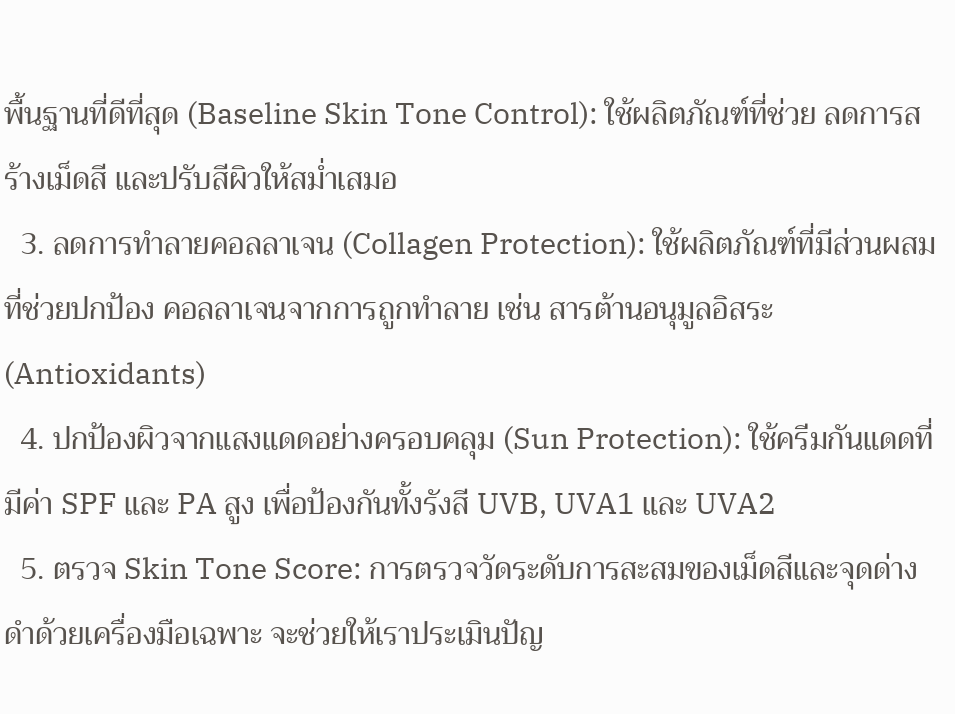พื้นฐานที่ดีที่สุด (Baseline Skin Tone Control): ใช้ผลิตภัณฑ์ที่ช่วย ลดการสร้างเม็ดสี และปรับสีผิวให้สม่ำเสมอ
  3. ลดการทำลายคอลลาเจน (Collagen Protection): ใช้ผลิตภัณฑ์ที่มีส่วนผสมที่ช่วยปกป้อง คอลลาเจนจากการถูกทำลาย เช่น สารต้านอนุมูลอิสระ (Antioxidants)
  4. ปกป้องผิวจากแสงแดดอย่างครอบคลุม (Sun Protection): ใช้ครีมกันแดดที่มีค่า SPF และ PA สูง เพื่อป้องกันทั้งรังสี UVB, UVA1 และ UVA2
  5. ตรวจ Skin Tone Score: การตรวจวัดระดับการสะสมของเม็ดสีและจุดด่างดำด้วยเครื่องมือเฉพาะ จะช่วยให้เราประเมินปัญ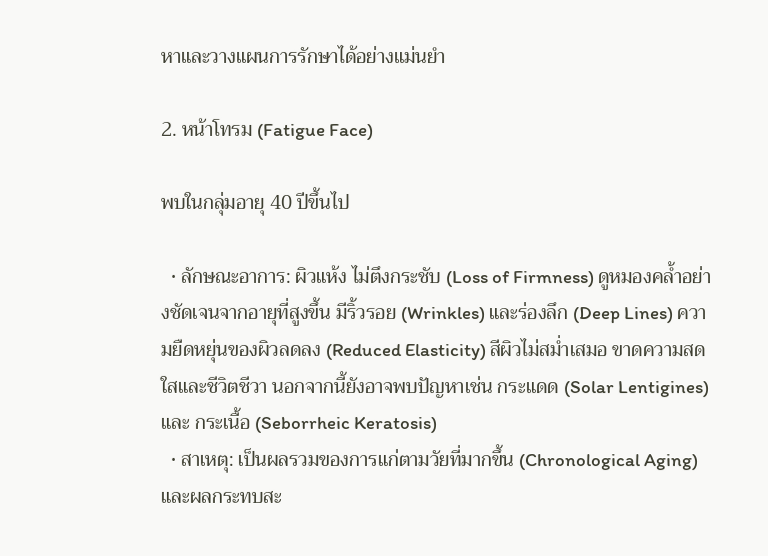หาและวางแผนการรักษาได้อย่างแม่นยำ

2. หน้าโทรม (Fatigue Face)

พบในกลุ่มอายุ 40 ปีขึ้นไป

  • ลักษณะอาการ: ผิวแห้ง ไม่ตึงกระชับ (Loss of Firmness) ดูหมองคล้ำอย่างชัดเจนจากอายุที่สูงขึ้น มีริ้วรอย (Wrinkles) และร่องลึก (Deep Lines) ความยืดหยุ่นของผิวลดลง (Reduced Elasticity) สีผิวไม่สม่ำเสมอ ขาดความสดใสและชีวิตชีวา นอกจากนี้ยังอาจพบปัญหาเช่น กระแดด (Solar Lentigines) และ กระเนื้อ (Seborrheic Keratosis)
  • สาเหตุ: เป็นผลรวมของการแก่ตามวัยที่มากขึ้น (Chronological Aging) และผลกระทบสะ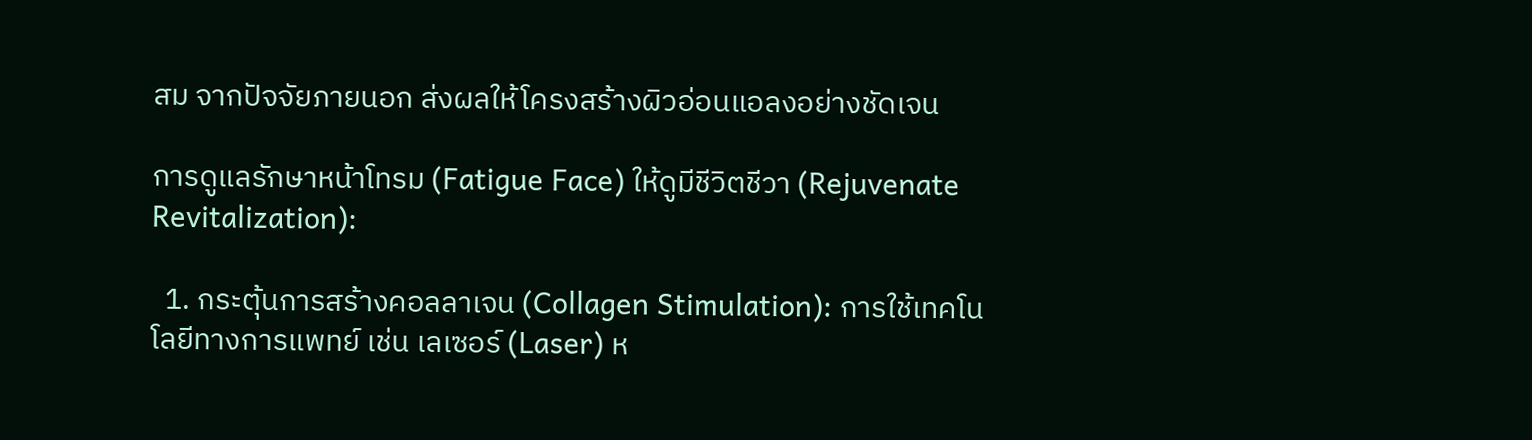สม จากปัจจัยภายนอก ส่งผลให้โครงสร้างผิวอ่อนแอลงอย่างชัดเจน

การดูแลรักษาหน้าโทรม (Fatigue Face) ให้ดูมีชีวิตชีวา (Rejuvenate Revitalization):

  1. กระตุ้นการสร้างคอลลาเจน (Collagen Stimulation): การใช้เทคโนโลยีทางการแพทย์ เช่น เลเซอร์ (Laser) ห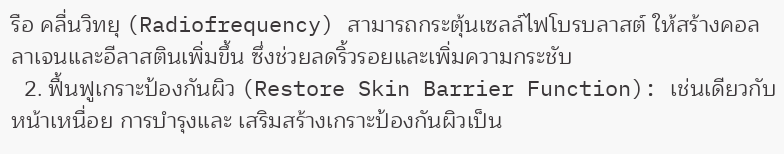รือ คลื่นวิทยุ (Radiofrequency) สามารถกระตุ้นเซลล์ไฟโบรบลาสต์ ให้สร้างคอลลาเจนและอีลาสตินเพิ่มขึ้น ซึ่งช่วยลดริ้วรอยและเพิ่มความกระชับ
  2. ฟื้นฟูเกราะป้องกันผิว (Restore Skin Barrier Function): เช่นเดียวกับหน้าเหนื่อย การบำรุงและ เสริมสร้างเกราะป้องกันผิวเป็น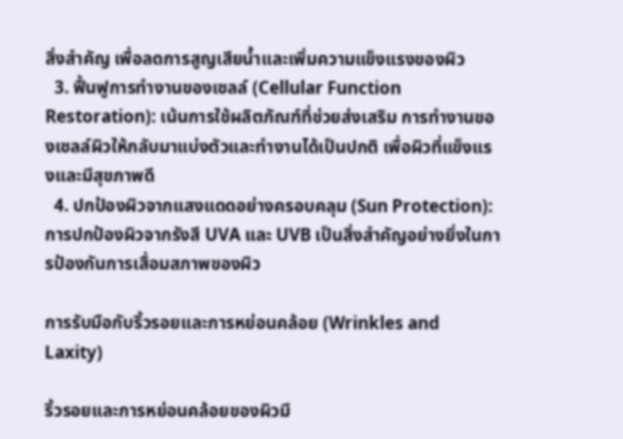สิ่งสำคัญ เพื่อลดการสูญเสียน้ำและเพิ่มความแข็งแรงของผิว
  3. ฟื้นฟูการทำงานของเซลล์ (Cellular Function Restoration): เน้นการใช้ผลิตภัณฑ์ที่ช่วยส่งเสริม การทำงานของเซลล์ผิวให้กลับมาแบ่งตัวและทำงานได้เป็นปกติ เพื่อผิวที่แข็งแรงและมีสุขภาพดี
  4. ปกป้องผิวจากแสงแดดอย่างครอบคลุม (Sun Protection): การปกป้องผิวจากรังสี UVA และ UVB เป็นสิ่งสำคัญอย่างยิ่งในการป้องกันการเสื่อมสภาพของผิว

การรับมือกับริ้วรอยและการหย่อนคล้อย (Wrinkles and Laxity)

ริ้วรอยและการหย่อนคล้อยของผิวมี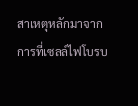สาเหตุหลักมาจากการที่เซลล์ไฟโบรบ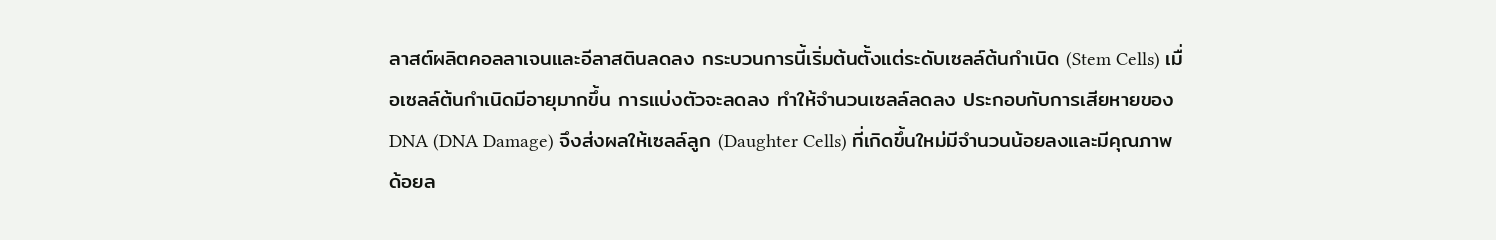ลาสต์ผลิตคอลลาเจนและอีลาสตินลดลง กระบวนการนี้เริ่มต้นตั้งแต่ระดับเซลล์ต้นกำเนิด (Stem Cells) เมื่อเซลล์ต้นกำเนิดมีอายุมากขึ้น การแบ่งตัวจะลดลง ทำให้จำนวนเซลล์ลดลง ประกอบกับการเสียหายของ DNA (DNA Damage) จึงส่งผลให้เซลล์ลูก (Daughter Cells) ที่เกิดขึ้นใหม่มีจำนวนน้อยลงและมีคุณภาพด้อยล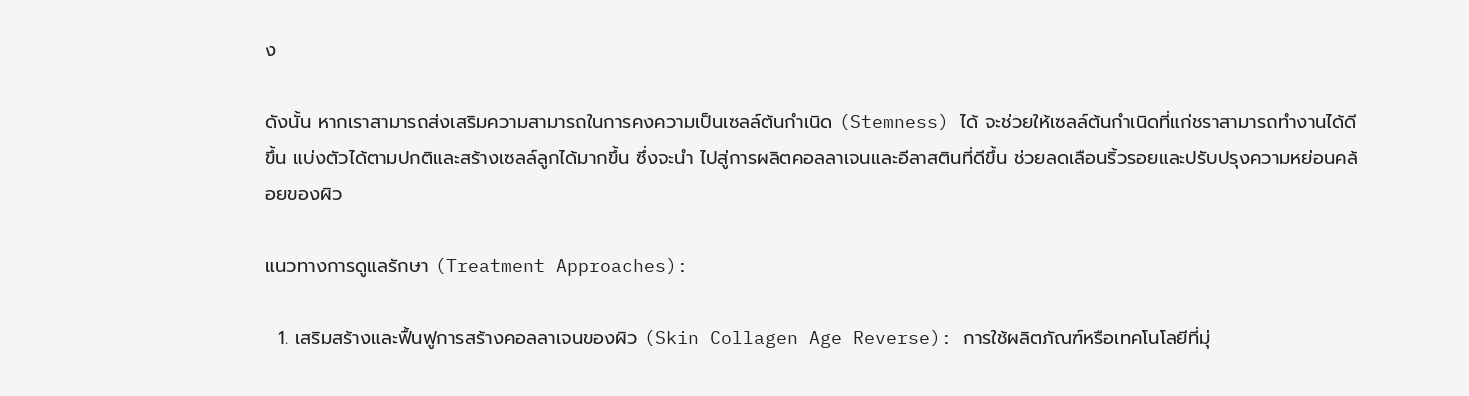ง

ดังนั้น หากเราสามารถส่งเสริมความสามารถในการคงความเป็นเซลล์ต้นกำเนิด (Stemness) ได้ จะช่วยให้เซลล์ต้นกำเนิดที่แก่ชราสามารถทำงานได้ดีขึ้น แบ่งตัวได้ตามปกติและสร้างเซลล์ลูกได้มากขึ้น ซึ่งจะนำ ไปสู่การผลิตคอลลาเจนและอีลาสตินที่ดีขึ้น ช่วยลดเลือนริ้วรอยและปรับปรุงความหย่อนคล้อยของผิว

แนวทางการดูแลรักษา (Treatment Approaches):

  1. เสริมสร้างและฟื้นฟูการสร้างคอลลาเจนของผิว (Skin Collagen Age Reverse): การใช้ผลิตภัณฑ์หรือเทคโนโลยีที่มุ่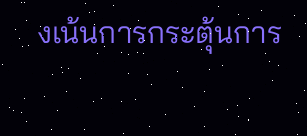งเน้นการกระตุ้นการ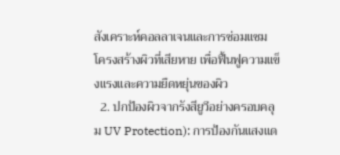สังเคราะห์คอลลาเจนและการซ่อมแซม โครงสร้างผิวที่เสียหาย เพื่อฟื้นฟูความแข็งแรงและความยืดหยุ่นของผิว
  2. ปกป้องผิวจากรังสียูวีอย่างครอบคลุม UV Protection): การป้องกันแสงแด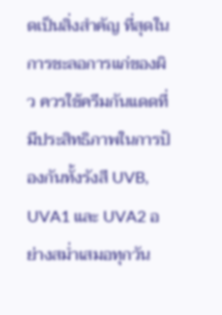ดเป็นสิ่งสำคัญ ที่สุดในการชะลอการแก่ของผิว ควรใช้ครีมกันแดดที่มีประสิทธิภาพในการป้องกันทั้งรังสี UVB, UVA1 และ UVA2 อย่างสม่ำเสมอทุกวัน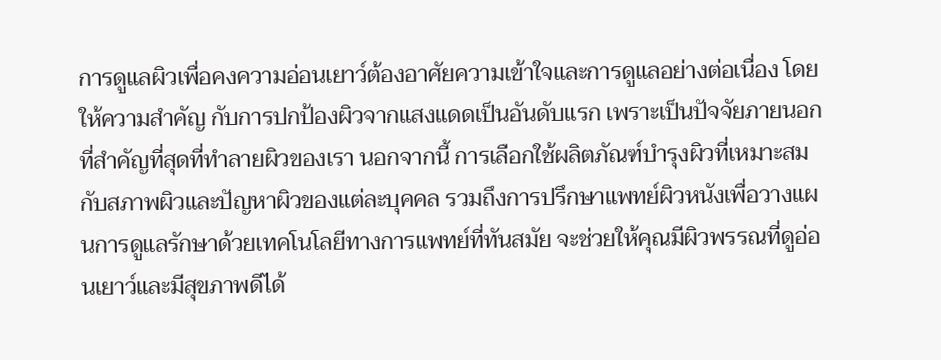การดูแลผิวเพื่อคงความอ่อนเยาว์ต้องอาศัยความเข้าใจและการดูแลอย่างต่อเนื่อง โดยให้ความสำคัญ กับการปกป้องผิวจากแสงแดดเป็นอันดับแรก เพราะเป็นปัจจัยภายนอกที่สำคัญที่สุดที่ทำลายผิวของเรา นอกจากนี้ การเลือกใช้ผลิตภัณฑ์บำรุงผิวที่เหมาะสมกับสภาพผิวและปัญหาผิวของแต่ละบุคคล รวมถึงการปรึกษาแพทย์ผิวหนังเพื่อวางแผนการดูแลรักษาด้วยเทคโนโลยีทางการแพทย์ที่ทันสมัย จะช่วยให้คุณมีผิวพรรณที่ดูอ่อนเยาว์และมีสุขภาพดีได้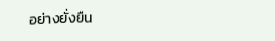อย่างยั่งยืน